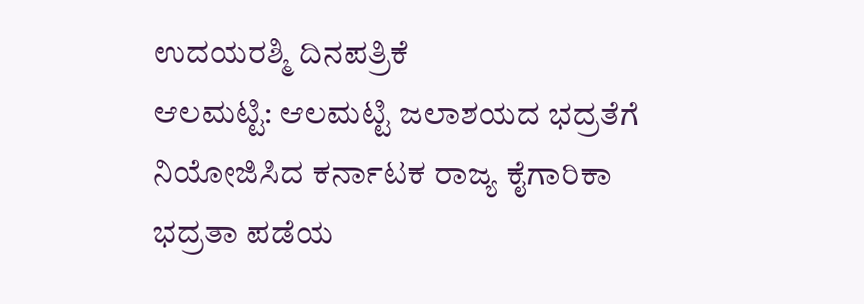ಉದಯರಶ್ಮಿ ದಿನಪತ್ರಿಕೆ
ಆಲಮಟ್ಟಿ: ಆಲಮಟ್ಟಿ ಜಲಾಶಯದ ಭದ್ರತೆಗೆ ನಿಯೋಜಿಸಿದ ಕರ್ನಾಟಕ ರಾಜ್ಯ ಕೈಗಾರಿಕಾ ಭದ್ರತಾ ಪಡೆಯ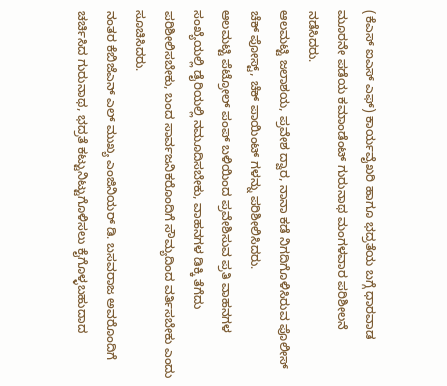(ಕೆಎಸ್ ಐಎಸ್ ಎಫ್) ಕಾರ್ಯವೈಖರಿ ಹಾಗೂ ಭದ್ರತೆಯ ಬಗ್ಗೆ ಧಾರವಾಡ ಮೂರನೇ ಪಡೆಯ ಕಮಾಂಡೆಂಟ್ ಗುರುನಾಥ ಮಂಗಳವಾರ ಪರಿಶೀಲನೆ ನಡೆಸಿದರು.
ಆಲಮಟ್ಟಿ ಜಲಾಶಯ, ಪ್ರವೇಶ ದ್ವಾರ, ನಾನಾ ಕಡೆ ನಿಗದಿಗೊಳಿಸಿರುವ ಪೊಲೀಸ್ ಚೆಕ್ ಪೋಸ್ಟ್, ಚೆಕ್ ಪಾಯಿಂಟ್ ಗಳನ್ನು ಪರಿಶೀಲಿಸಿದರು.
ಆಲಮಟ್ಟಿ ಪೆಟ್ರೋಲ್ ಪಂಪ್ ಬಳಿಯಿಂದ ಪ್ರವೇಶಿಸುವ ಪ್ರತಿ ವಾಹನಗಳ ಸಂಖ್ಯೆಯಲ್ಲಿ ಡೈರಿಯಲ್ಲಿ ನಮೂದಿಸಬೇಕು, ವಾಹನಗಳ ಡಿಕ್ಕಿ ತೆಗೆದು ಪರಿಶೀಲಿಸಬೇಕು, ಬಂದ ಸಾರ್ವಜನಿಕರೊಂದಿಗೆ ಸೌಮ್ಯದಿಂದ ವರ್ತಿಸಬೇಕು ಎಂದು ಸೂಚಿಸಿದರು.
ನಂತರ ಕೆಬಿಜೆಎನ್ ಎಲ್ ಮುಖ್ಯ ಎಂಜಿನಿಯರ್ ಡಿ. ಬಸವರಾಜ ಅವರೊಂದಿಗೆ ಚರ್ಚಿಸಿದ ಗುರುನಾಥ, ಭದ್ರತೆ ಕಟ್ಟುನಿಟ್ಟುಗೊಳಿಸಲು ಕೈಗೊಳ್ಳಬಹುದಾದ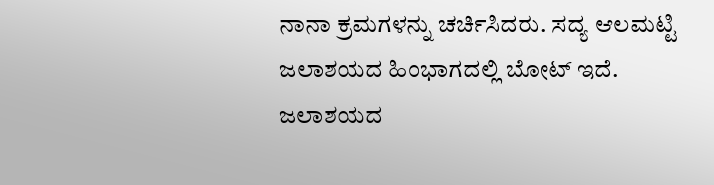ನಾನಾ ಕ್ರಮಗಳನ್ನು ಚರ್ಚಿಸಿದರು. ಸದ್ಯ ಆಲಮಟ್ಟಿ ಜಲಾಶಯದ ಹಿಂಭಾಗದಲ್ಲಿ ಬೋಟ್ ಇದೆ. ಜಲಾಶಯದ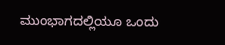ಮುಂಭಾಗದಲ್ಲಿಯೂ ಒಂದು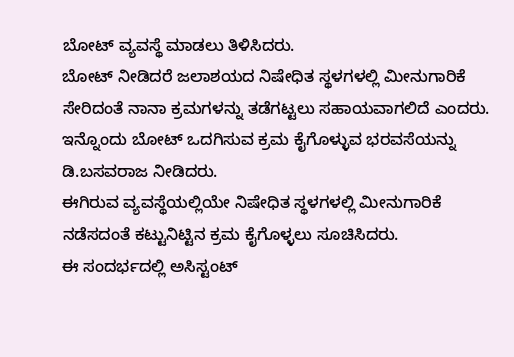ಬೋಟ್ ವ್ಯವಸ್ಥೆ ಮಾಡಲು ತಿಳಿಸಿದರು.
ಬೋಟ್ ನೀಡಿದರೆ ಜಲಾಶಯದ ನಿಷೇಧಿತ ಸ್ಥಳಗಳಲ್ಲಿ ಮೀನುಗಾರಿಕೆ ಸೇರಿದಂತೆ ನಾನಾ ಕ್ರಮಗಳನ್ನು ತಡೆಗಟ್ಟಲು ಸಹಾಯವಾಗಲಿದೆ ಎಂದರು. ಇನ್ನೊಂದು ಬೋಟ್ ಒದಗಿಸುವ ಕ್ರಮ ಕೈಗೊಳ್ಳುವ ಭರವಸೆಯನ್ನು ಡಿ.ಬಸವರಾಜ ನೀಡಿದರು.
ಈಗಿರುವ ವ್ಯವಸ್ಥೆಯಲ್ಲಿಯೇ ನಿಷೇಧಿತ ಸ್ಥಳಗಳಲ್ಲಿ ಮೀನುಗಾರಿಕೆ ನಡೆಸದಂತೆ ಕಟ್ಟುನಿಟ್ಟಿನ ಕ್ರಮ ಕೈಗೊಳ್ಳಲು ಸೂಚಿಸಿದರು.
ಈ ಸಂದರ್ಭದಲ್ಲಿ ಅಸಿಸ್ಟಂಟ್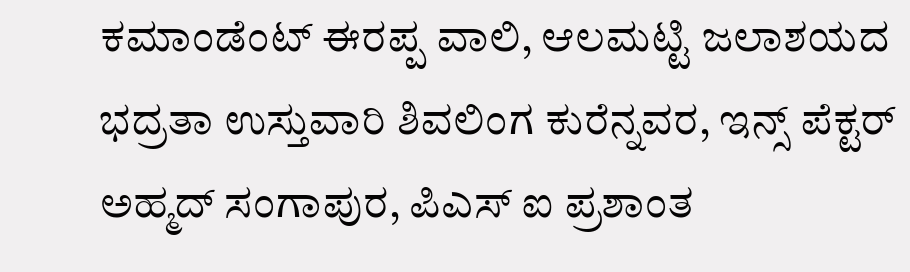ಕಮಾಂಡೆಂಟ್ ಈರಪ್ಪ ವಾಲಿ, ಆಲಮಟ್ಟಿ ಜಲಾಶಯದ ಭದ್ರತಾ ಉಸ್ತುವಾರಿ ಶಿವಲಿಂಗ ಕುರೆನ್ನವರ, ಇನ್ಸ್ ಪೆಕ್ಟರ್ ಅಹ್ಮದ್ ಸಂಗಾಪುರ, ಪಿಎಸ್ ಐ ಪ್ರಶಾಂತ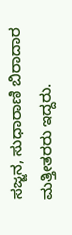ಸಜ್ಜನ, ಸುಧಾರಾಣಿ ಬಿರಾದಾರ ಮತ್ತೀತರರು ಇದ್ದರು.